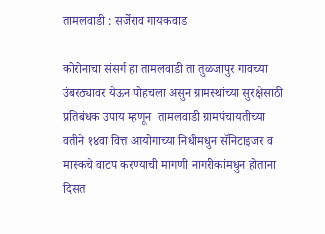तामलवाडी : सर्जेराव गायकवाड

कोरोनाचा संसर्ग हा तामलवाडी ता तुळजापुर गावच्या उंबरठ्यावर येऊन पोहचला असुन ग्रामस्थांच्या सुरक्षेसाठी प्रतिबंधक उपाय म्हणून  तामलवाडी ग्रामपंचायतीच्या वतीने १४वा वित्त आयोगाच्या निधीमधुन सॅनिटाइजर व मास्कचे वाटप करण्याची मागणी नागरीकांमधुन होताना दिसत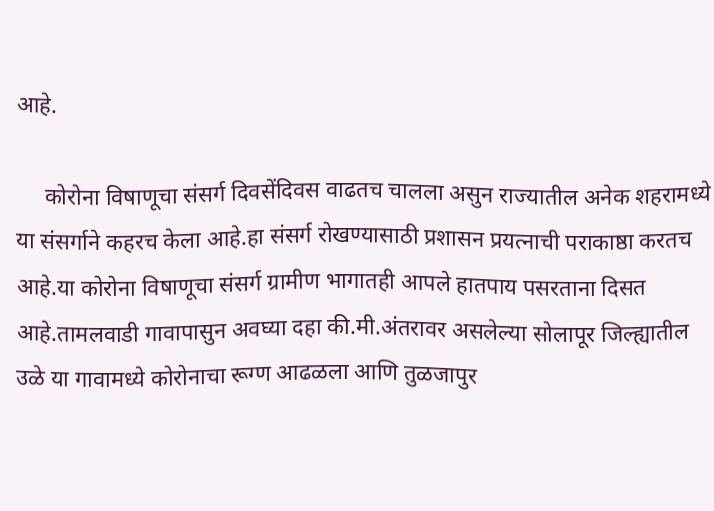आहे.

     कोरोना विषाणूचा संसर्ग दिवसेंदिवस वाढतच चालला असुन राज्यातील अनेक शहरामध्ये या संसर्गाने कहरच केला आहे.हा संसर्ग रोखण्यासाठी प्रशासन प्रयत्नाची पराकाष्ठा करतच आहे.या कोरोना विषाणूचा संसर्ग ग्रामीण भागातही आपले हातपाय पसरताना दिसत आहे.तामलवाडी गावापासुन अवघ्या दहा की.मी.अंतरावर असलेल्या सोलापूर जिल्ह्यातील उळे या गावामध्ये कोरोनाचा रूग्ण आढळला आणि तुळजापुर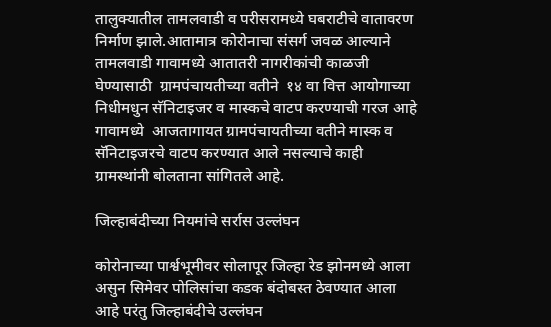तालुक्यातील तामलवाडी व परीसरामध्ये घबराटीचे वातावरण निर्माण झाले.आतामात्र कोरोनाचा संसर्ग जवळ आल्याने  तामलवाडी गावामध्ये आतातरी नागरीकांची काळजी घेण्यासाठी  ग्रामपंचायतीच्या वतीने  १४ वा वित्त आयोगाच्या निधीमधुन सॅनिटाइजर व मास्कचे वाटप करण्याची गरज आहे गावामध्ये  आजतागायत ग्रामपंचायतीच्या वतीने मास्क व सॅनिटाइजरचे वाटप करण्यात आले नसल्याचे काही ग्रामस्थांनी बोलताना सांगितले आहे.

जिल्हाबंदीच्या नियमांचे सर्रास उल्लंघन

कोरोनाच्या पार्श्वभूमीवर सोलापूर जिल्हा रेड झोनमध्ये आला असुन सिमेवर पोलिसांचा कडक बंदोबस्त ठेवण्यात आला आहे परंतु जिल्हाबंदीचे उल्लंघन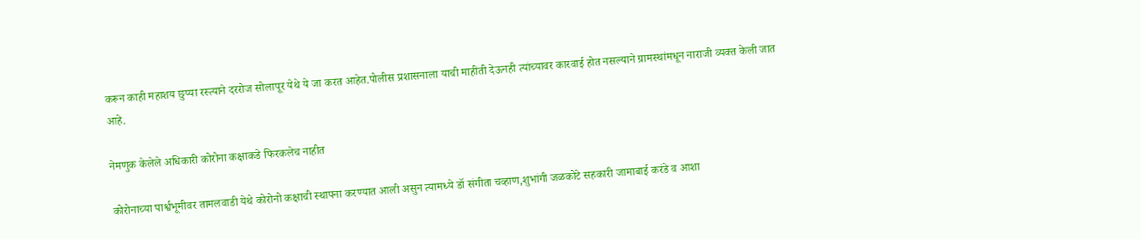करून काही महाशय छुप्या रस्त्याने दररोज सोलापूर येथे ये जा करत आहेत.पोलीस प्रशासनाला याची माहीती देऊनही त्यांच्यावर कारवाई होत नसल्याने ग्रामस्थांमधून नाराजी व्यक्त केली जात आहे.

नेमणुक केलेले अधिकारी कोरोना कक्षाकडे फिरकलेच नाहीत

कोरोनाच्या पार्श्वभूमीवर तामलवाडी येथे कोरोनो कक्षाची स्थापना करण्यात आली असुन त्यामध्ये डॉ संगीता चव्हाण,शुभांगी जळकोटे सहकारी जामाबाई करंडे व आशा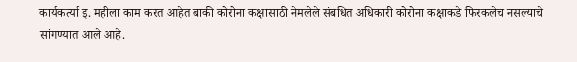कार्यकर्त्या इ. महीला काम करत आहेत बाकी कोरोना कक्षासाठी नेमलेले संबधित अधिकारी कोरोना कक्षाकडे फिरकलेच नसल्याचे सांगण्यात आले आहे.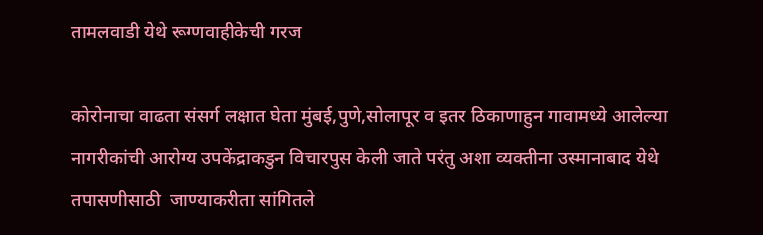तामलवाडी येथे रूग्णवाहीकेची गरज

कोरोनाचा वाढता संसर्ग लक्षात घेता मुंबई,पुणे,सोलापूर व इतर ठिकाणाहुन गावामध्ये आलेल्या नागरीकांची आरोग्य उपकेंद्राकडुन विचारपुस केली जाते परंतु अशा व्यक्तीना उस्मानाबाद येथे तपासणीसाठी  जाण्याकरीता सांगितले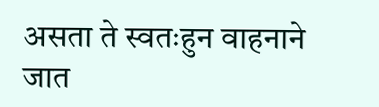असता ते स्वतःहुन वाहनाने जात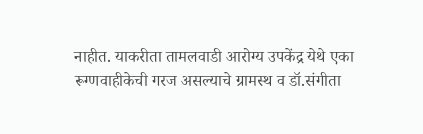नाहीत. याकरीता तामलवाडी आरोग्य उपकेंद्र येथे एका रूग्णवाहीकेची गरज असल्याचे ग्रामस्थ व डॉ.संगीता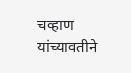चव्हाण यांच्यावतीने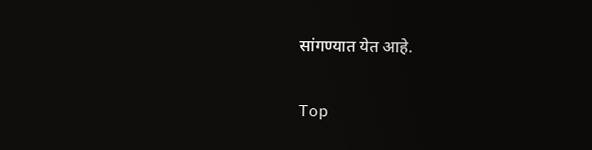सांगण्यात येत आहे.

Top